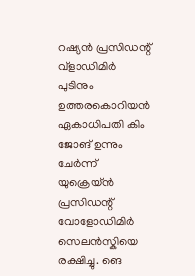റഷ്യൻ പ്രസിഡന്റ് വ്ളാഡിമിർ പുടിനും ഉത്തരകൊറിയൻ ഏകാധിപതി കിം ജോങ് ഉന്നും ചേർന്ന് യുക്രെയ്ൻ പ്രസിഡന്റ് വോളോഡിമിർ സെലൻസ്കിയെ രക്ഷിച്ചു. ങെ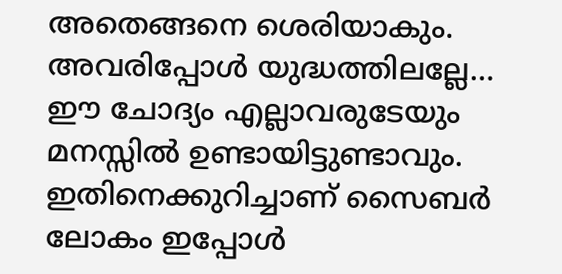അതെങ്ങനെ ശെരിയാകും. അവരിപ്പോൾ യുദ്ധത്തിലല്ലേ…
ഈ ചോദ്യം എല്ലാവരുടേയും മനസ്സിൽ ഉണ്ടായിട്ടുണ്ടാവും. ഇതിനെക്കുറിച്ചാണ് സൈബർ ലോകം ഇപ്പോൾ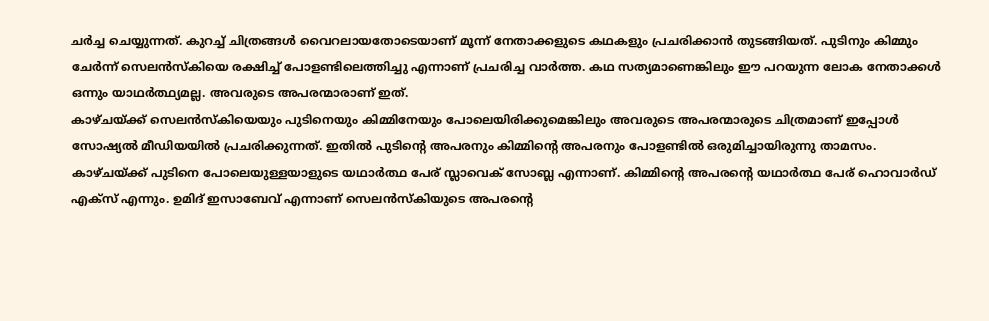ചർച്ച ചെയ്യുന്നത്. കുറച്ച് ചിത്രങ്ങൾ വൈറലായതോടെയാണ് മൂന്ന് നേതാക്കളുടെ കഥകളും പ്രചരിക്കാൻ തുടങ്ങിയത്. പുടിനും കിമ്മും ചേർന്ന് സെലൻസ്കിയെ രക്ഷിച്ച് പോളണ്ടിലെത്തിച്ചു എന്നാണ് പ്രചരിച്ച വാർത്ത. കഥ സത്യമാണെങ്കിലും ഈ പറയുന്ന ലോക നേതാക്കൾ ഒന്നും യാഥർത്ഥ്യമല്ല. അവരുടെ അപരന്മാരാണ് ഇത്.
കാഴ്ചയ്ക്ക് സെലൻസ്കിയെയും പുടിനെയും കിമ്മിനേയും പോലെയിരിക്കുമെങ്കിലും അവരുടെ അപരന്മാരുടെ ചിത്രമാണ് ഇപ്പോൾ സോഷ്യൽ മീഡിയയിൽ പ്രചരിക്കുന്നത്. ഇതിൽ പുടിന്റെ അപരനും കിമ്മിന്റെ അപരനും പോളണ്ടിൽ ഒരുമിച്ചായിരുന്നു താമസം. കാഴ്ചയ്ക്ക് പുടിനെ പോലെയുള്ളയാളുടെ യഥാർത്ഥ പേര് സ്ലാവെക് സോബ്ല എന്നാണ്. കിമ്മിന്റെ അപരന്റെ യഥാർത്ഥ പേര് ഹൊവാർഡ് എക്സ് എന്നും. ഉമിദ് ഇസാബേവ് എന്നാണ് സെലൻസ്കിയുടെ അപരന്റെ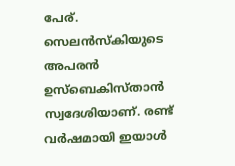പേര്.
സെലൻസ്കിയുടെ അപരൻ ഉസ്ബെകിസ്താൻ സ്വദേശിയാണ്. രണ്ട് വർഷമായി ഇയാൾ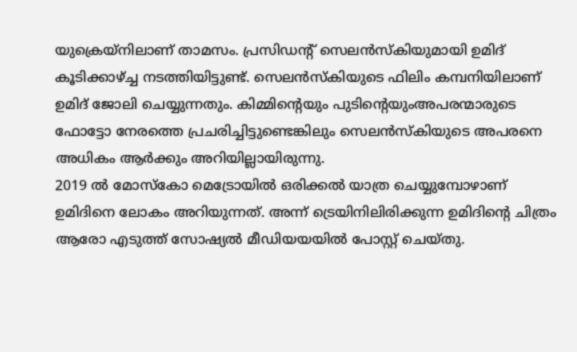യുക്രെയ്നിലാണ് താമസം. പ്രസിഡന്റ് സെലൻസ്കിയുമായി ഉമിദ് കൂടിക്കാഴ്ച്ച നടത്തിയിട്ടുണ്ട്. സെലൻസ്കിയുടെ ഫിലിം കമ്പനിയിലാണ് ഉമിദ് ജോലി ചെയ്യുന്നതും. കിമ്മിന്റെയും പുടിന്റെയുംഅപരന്മാരുടെ ഫോട്ടോ നേരത്തെ പ്രചരിച്ചിട്ടുണ്ടെങ്കിലും സെലൻസ്കിയുടെ അപരനെ അധികം ആർക്കും അറിയില്ലായിരുന്നു.
2019 ൽ മോസ്കോ മെട്രോയിൽ ഒരിക്കൽ യാത്ര ചെയ്യുമ്പോഴാണ് ഉമിദിനെ ലോകം അറിയുന്നത്. അന്ന് ട്രെയിനിലിരിക്കുന്ന ഉമിദിന്റെ ചിത്രം ആരോ എടുത്ത് സോഷ്യൽ മീഡിയയയിൽ പോസ്റ്റ് ചെയ്തു.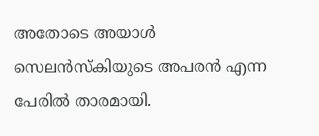അതോടെ അയാൾ സെലൻസ്കിയുടെ അപരൻ എന്ന പേരിൽ താരമായി.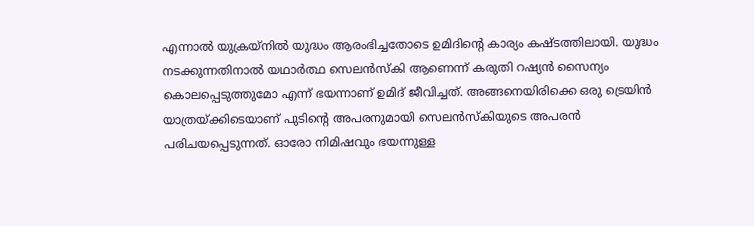എന്നാൽ യുക്രയ്നിൽ യുദ്ധം ആരംഭിച്ചതോടെ ഉമിദിന്റെ കാര്യം കഷ്ടത്തിലായി. യുദ്ധം നടക്കുന്നതിനാൽ യഥാർത്ഥ സെലൻസ്കി ആണെന്ന് കരുതി റഷ്യൻ സൈന്യം കൊലപ്പെടുത്തുമോ എന്ന് ഭയന്നാണ് ഉമിദ് ജീവിച്ചത്. അങ്ങനെയിരിക്കെ ഒരു ട്രെയിൻ യാത്രയ്ക്കിടെയാണ് പുടിന്റെ അപരനുമായി സെലൻസ്കിയുടെ അപരൻ പരിചയപ്പെടുന്നത്. ഓരോ നിമിഷവും ഭയന്നുള്ള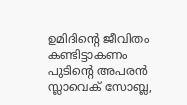ഉമിദിന്റെ ജീവിതം കണ്ടിട്ടാകണം പുടിന്റെ അപരൻ സ്ലാവെക് സോബ്ല,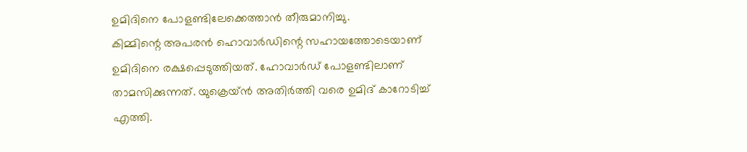ഉമിദിനെ പോളണ്ടിലേക്കെത്താൻ തീരുമാനിച്ചു.
കിമ്മിന്റെ അപരൻ ഹൊവാർഡിന്റെ സഹായത്തോടെയാണ് ഉമിദിനെ രക്ഷപ്പെടുത്തിയത്. ഹോവാർഡ് പോളണ്ടിലാണ് താമസിക്കുന്നത്. യുക്രെയ്ൻ അതിർത്തി വരെ ഉമിദ് കാറോടിച്ച് എത്തി.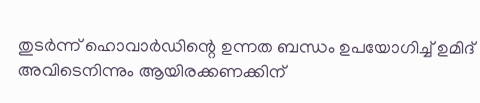തുടർന്ന് ഹൊവാർഡിന്റെ ഉന്നത ബന്ധം ഉപയോഗിച്ച് ഉമിദ് അവിടെനിന്നും ആയിരക്കണക്കിന്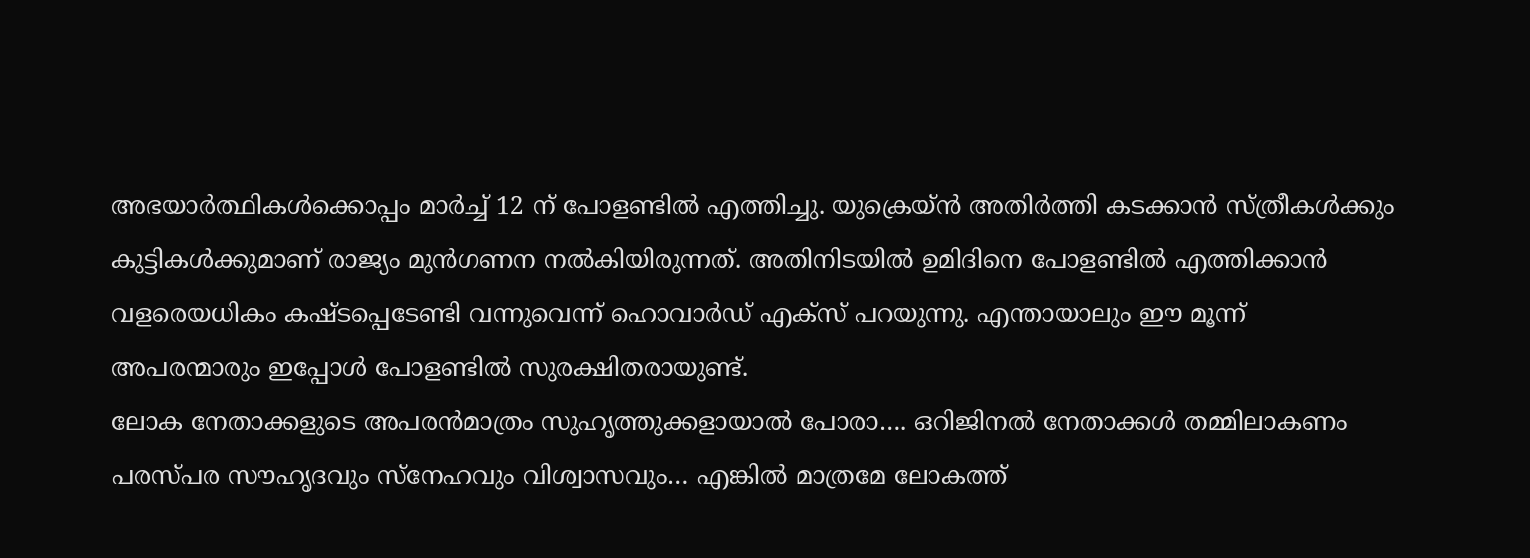അഭയാർത്ഥികൾക്കൊപ്പം മാർച്ച് 12 ന് പോളണ്ടിൽ എത്തിച്ചു. യുക്രെയ്ൻ അതിർത്തി കടക്കാൻ സ്ത്രീകൾക്കും കുട്ടികൾക്കുമാണ് രാജ്യം മുൻഗണന നൽകിയിരുന്നത്. അതിനിടയിൽ ഉമിദിനെ പോളണ്ടിൽ എത്തിക്കാൻ വളരെയധികം കഷ്ടപ്പെടേണ്ടി വന്നുവെന്ന് ഹൊവാർഡ് എക്സ് പറയുന്നു. എന്തായാലും ഈ മൂന്ന് അപരന്മാരും ഇപ്പോൾ പോളണ്ടിൽ സുരക്ഷിതരായുണ്ട്.
ലോക നേതാക്കളുടെ അപരൻമാത്രം സുഹൃത്തുക്കളായാൽ പോരാ…. ഒറിജിനൽ നേതാക്കൾ തമ്മിലാകണം പരസ്പര സൗഹൃദവും സ്നേഹവും വിശ്വാസവും… എങ്കിൽ മാത്രമേ ലോകത്ത്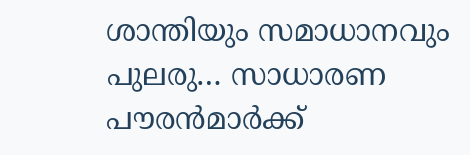ശാന്തിയും സമാധാനവും പുലരു… സാധാരണ പൗരൻമാർക്ക്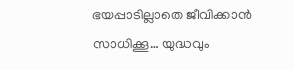ഭയപ്പാടില്ലാതെ ജീവിക്കാൻ സാധിക്കൂ… യുദ്ധവും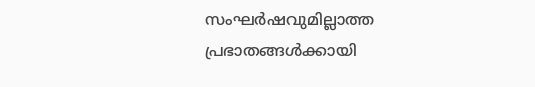സംഘർഷവുമില്ലാത്ത പ്രഭാതങ്ങൾക്കായി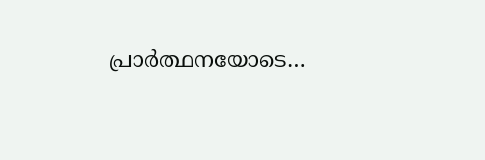പ്രാർത്ഥനയോടെ…